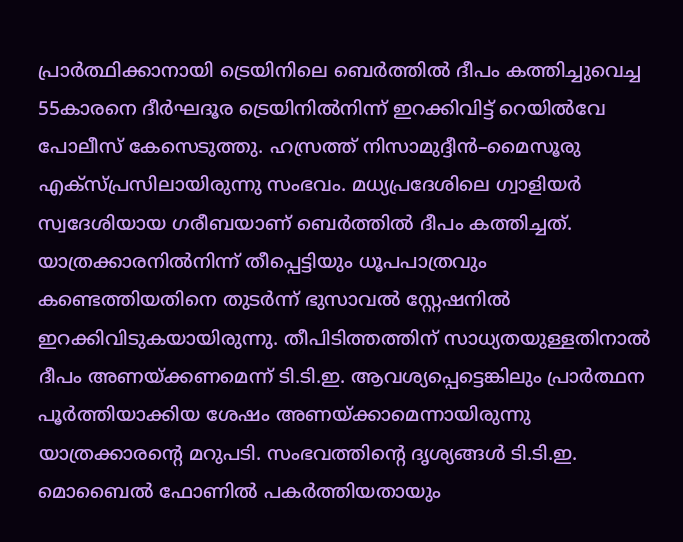പ്രാർത്ഥിക്കാനായി ട്രെയിനിലെ ബെർത്തിൽ ദീപം കത്തിച്ചുവെച്ച 55കാരനെ ദീർഘദൂര ട്രെയിനിൽനിന്ന് ഇറക്കിവിട്ട് റെയിൽവേ പോലീസ് കേസെടുത്തു. ഹസ്രത്ത് നിസാമുദ്ദീൻ–മൈസൂരു എക്സ്പ്രസിലായിരുന്നു സംഭവം. മധ്യപ്രദേശിലെ ഗ്വാളിയർ സ്വദേശിയായ ഗരീബയാണ് ബെർത്തിൽ ദീപം കത്തിച്ചത്.
യാത്രക്കാരനിൽനിന്ന് തീപ്പെട്ടിയും ധൂപപാത്രവും കണ്ടെത്തിയതിനെ തുടർന്ന് ഭുസാവൽ സ്റ്റേഷനിൽ ഇറക്കിവിടുകയായിരുന്നു. തീപിടിത്തത്തിന് സാധ്യതയുള്ളതിനാൽ ദീപം അണയ്ക്കണമെന്ന് ടി.ടി.ഇ. ആവശ്യപ്പെട്ടെങ്കിലും പ്രാർത്ഥന പൂർത്തിയാക്കിയ ശേഷം അണയ്ക്കാമെന്നായിരുന്നു യാത്രക്കാരന്റെ മറുപടി. സംഭവത്തിന്റെ ദൃശ്യങ്ങൾ ടി.ടി.ഇ. മൊബൈൽ ഫോണിൽ പകർത്തിയതായും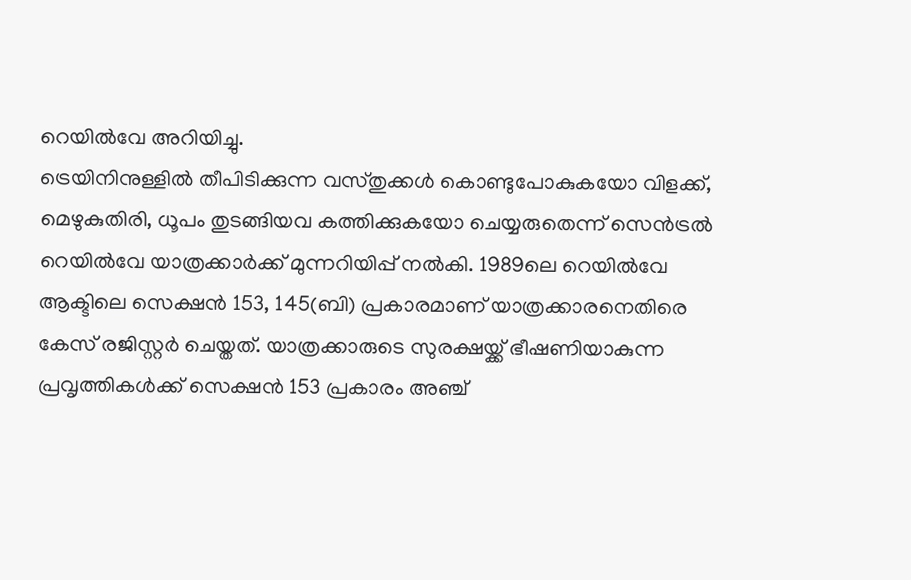റെയിൽവേ അറിയിച്ചു.
ട്രെയിനിനുള്ളിൽ തീപിടിക്കുന്ന വസ്തുക്കൾ കൊണ്ടുപോകുകയോ വിളക്ക്, മെഴുകുതിരി, ധൂപം തുടങ്ങിയവ കത്തിക്കുകയോ ചെയ്യരുതെന്ന് സെൻട്രൽ റെയിൽവേ യാത്രക്കാർക്ക് മുന്നറിയിപ്പ് നൽകി. 1989ലെ റെയിൽവേ ആക്ടിലെ സെക്ഷൻ 153, 145(ബി) പ്രകാരമാണ് യാത്രക്കാരനെതിരെ കേസ് രജിസ്റ്റർ ചെയ്തത്. യാത്രക്കാരുടെ സുരക്ഷയ്ക്ക് ഭീഷണിയാകുന്ന പ്രവൃത്തികൾക്ക് സെക്ഷൻ 153 പ്രകാരം അഞ്ച്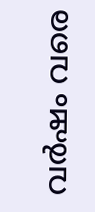വർഷം വരെ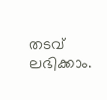തടവ് ലഭിക്കാം.